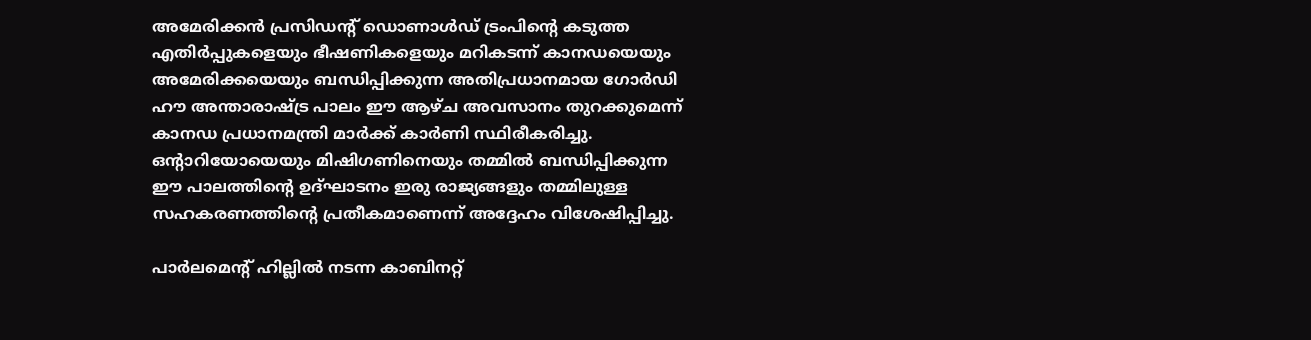അമേരിക്കന്‍ പ്രസിഡന്റ് ഡൊണാള്‍ഡ് ട്രംപിന്റെ കടുത്ത എതിര്‍പ്പുകളെയും ഭീഷണികളെയും മറികടന്ന് കാനഡയെയും അമേരിക്കയെയും ബന്ധിപ്പിക്കുന്ന അതിപ്രധാനമായ ഗോര്‍ഡി ഹൗ അന്താരാഷ്ട്ര പാലം ഈ ആഴ്ച അവസാനം തുറക്കുമെന്ന് കാനഡ പ്രധാനമന്ത്രി മാര്‍ക്ക് കാര്‍ണി സ്ഥിരീകരിച്ചു. ഒന്റാറിയോയെയും മിഷിഗണിനെയും തമ്മില്‍ ബന്ധിപ്പിക്കുന്ന ഈ പാലത്തിന്റെ ഉദ്ഘാടനം ഇരു രാജ്യങ്ങളും തമ്മിലുള്ള സഹകരണത്തിന്റെ പ്രതീകമാണെന്ന് അദ്ദേഹം വിശേഷിപ്പിച്ചു.

പാര്‍ലമെന്റ് ഹില്ലില്‍ നടന്ന കാബിനറ്റ്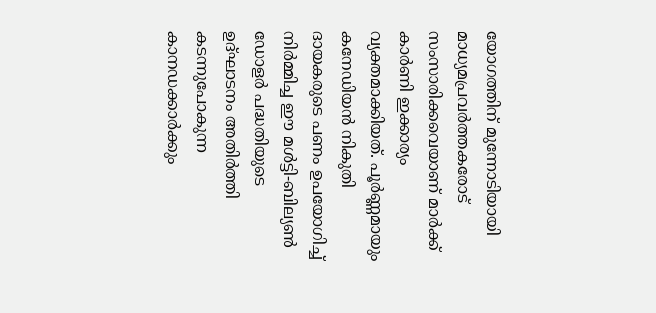യോഗത്തിന് മുന്നോടിയായി മാധ്യമപ്രവര്‍ത്തകരോട് സംസാരിക്കവെയാണ് മാര്‍ക്ക് കാര്‍ണി ഇക്കാര്യം വ്യക്തമാക്കിയത്. പൂര്‍ണ്ണമായും കനേഡിയന്‍ നികുതി ദായകരുടെ പണം ഉപയോഗിച്ച് നിര്‍മ്മിച്ച ഈ മള്‍ട്ടി-ബില്യണ്‍ ഡോളര്‍ പദ്ധതിയുടെ ഉദ്ഘാടനം അതിര്‍ത്തി കടന്നുപോകുന്ന കാനഡക്കാര്‍ക്കും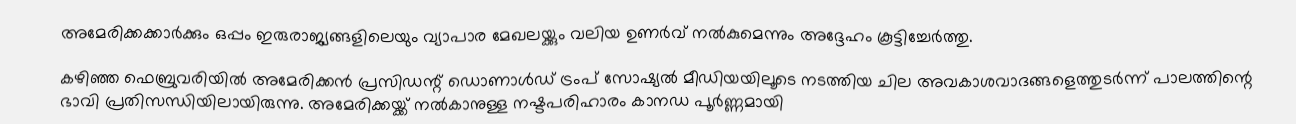അമേരിക്കക്കാര്‍ക്കും ഒപ്പം ഇരുരാജ്യങ്ങളിലെയും വ്യാപാര മേഖലയ്ക്കും വലിയ ഉണര്‍വ് നല്‍കുമെന്നും അദ്ദേഹം കൂട്ടിച്ചേര്‍ത്തു.

കഴിഞ്ഞ ഫെബ്രുവരിയില്‍ അമേരിക്കന്‍ പ്രസിഡന്റ് ഡൊണാള്‍ഡ് ട്രംപ് സോഷ്യല്‍ മീഡിയയിലൂടെ നടത്തിയ ചില അവകാശവാദങ്ങളെത്തുടര്‍ന്ന് പാലത്തിന്റെ ഭാവി പ്രതിസന്ധിയിലായിരുന്നു. അമേരിക്കയ്ക്ക് നല്‍കാനുള്ള നഷ്ടപരിഹാരം കാനഡ പൂര്‍ണ്ണമായി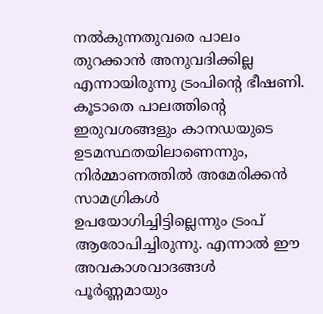നല്‍കുന്നതുവരെ പാലം തുറക്കാന്‍ അനുവദിക്കില്ല എന്നായിരുന്നു ട്രംപിന്റെ ഭീഷണി. കൂടാതെ പാലത്തിന്റെ ഇരുവശങ്ങളും കാനഡയുടെ ഉടമസ്ഥതയിലാണെന്നും, നിര്‍മ്മാണത്തില്‍ അമേരിക്കന്‍ സാമഗ്രികള്‍ ഉപയോഗിച്ചിട്ടില്ലെന്നും ട്രംപ് ആരോപിച്ചിരുന്നു. എന്നാല്‍ ഈ അവകാശവാദങ്ങള്‍ പൂര്‍ണ്ണമായും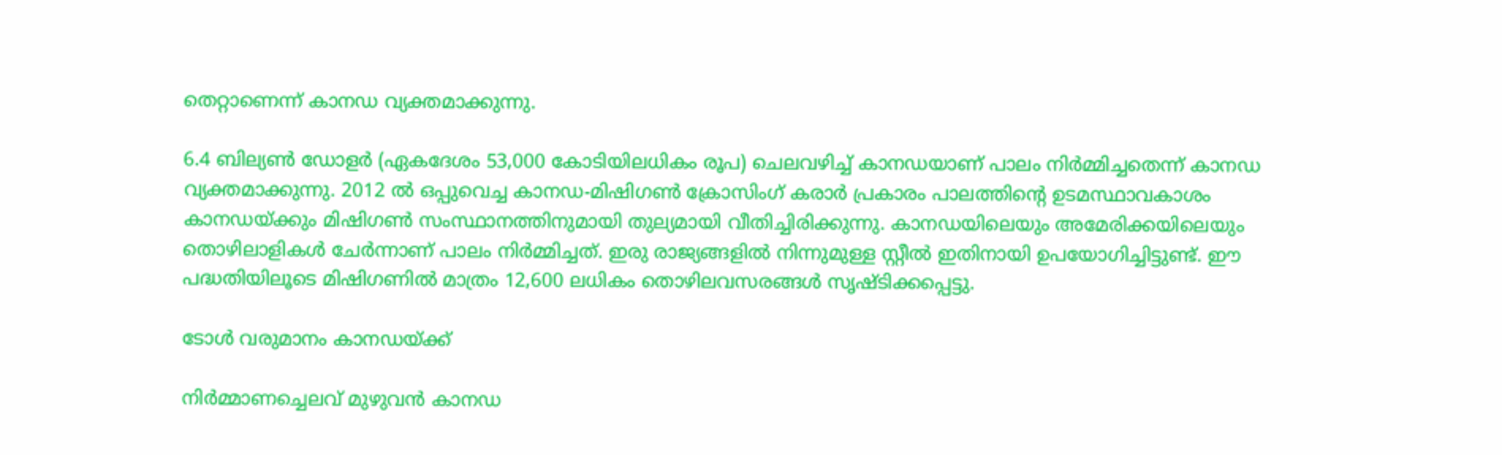തെറ്റാണെന്ന് കാനഡ വ്യക്തമാക്കുന്നു.

6.4 ബില്യണ്‍ ഡോളര്‍ (ഏകദേശം 53,000 കോടിയിലധികം രൂപ) ചെലവഴിച്ച് കാനഡയാണ് പാലം നിര്‍മ്മിച്ചതെന്ന് കാനഡ വ്യക്തമാക്കുന്നു. 2012 ല്‍ ഒപ്പുവെച്ച കാനഡ-മിഷിഗണ്‍ ക്രോസിംഗ് കരാര്‍ പ്രകാരം പാലത്തിന്റെ ഉടമസ്ഥാവകാശം കാനഡയ്ക്കും മിഷിഗണ്‍ സംസ്ഥാനത്തിനുമായി തുല്യമായി വീതിച്ചിരിക്കുന്നു. കാനഡയിലെയും അമേരിക്കയിലെയും തൊഴിലാളികള്‍ ചേര്‍ന്നാണ് പാലം നിര്‍മ്മിച്ചത്. ഇരു രാജ്യങ്ങളില്‍ നിന്നുമുള്ള സ്റ്റീല്‍ ഇതിനായി ഉപയോഗിച്ചിട്ടുണ്ട്. ഈ പദ്ധതിയിലൂടെ മിഷിഗണില്‍ മാത്രം 12,600 ലധികം തൊഴിലവസരങ്ങള്‍ സൃഷ്ടിക്കപ്പെട്ടു.

ടോള്‍ വരുമാനം കാനഡയ്ക്ക്

നിര്‍മ്മാണച്ചെലവ് മുഴുവന്‍ കാനഡ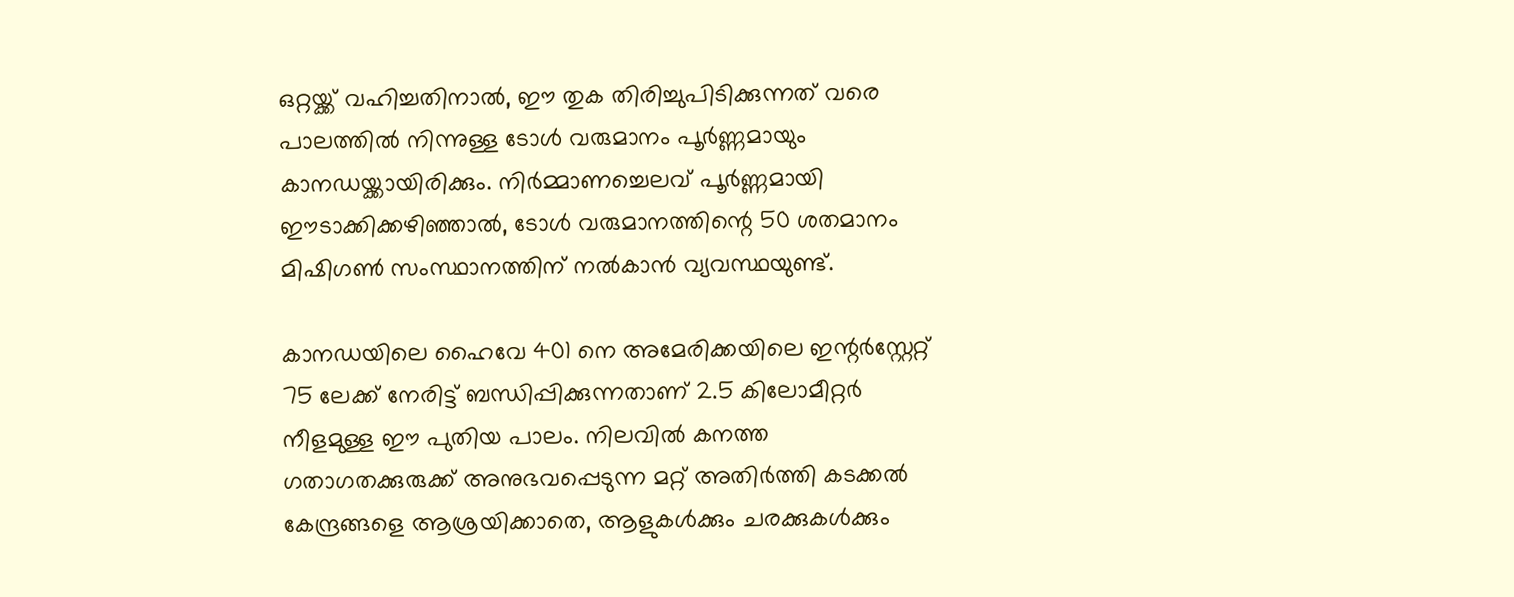ഒറ്റയ്ക്ക് വഹിച്ചതിനാല്‍, ഈ തുക തിരിച്ചുപിടിക്കുന്നത് വരെ പാലത്തില്‍ നിന്നുള്ള ടോള്‍ വരുമാനം പൂര്‍ണ്ണമായും കാനഡയ്ക്കായിരിക്കും. നിര്‍മ്മാണച്ചെലവ് പൂര്‍ണ്ണമായി ഈടാക്കിക്കഴിഞ്ഞാല്‍, ടോള്‍ വരുമാനത്തിന്റെ 50 ശതമാനം മിഷിഗണ്‍ സംസ്ഥാനത്തിന് നല്‍കാന്‍ വ്യവസ്ഥയുണ്ട്.

കാനഡയിലെ ഹൈവേ 401 നെ അമേരിക്കയിലെ ഇന്റര്‍‌സ്റ്റേറ്റ് 75 ലേക്ക് നേരിട്ട് ബന്ധിപ്പിക്കുന്നതാണ് 2.5 കിലോമീറ്റര്‍ നീളമുള്ള ഈ പുതിയ പാലം. നിലവില്‍ കനത്ത ഗതാഗതക്കുരുക്ക് അനുഭവപ്പെടുന്ന മറ്റ് അതിര്‍ത്തി കടക്കല്‍ കേന്ദ്രങ്ങളെ ആശ്രയിക്കാതെ, ആളുകള്‍ക്കും ചരക്കുകള്‍ക്കും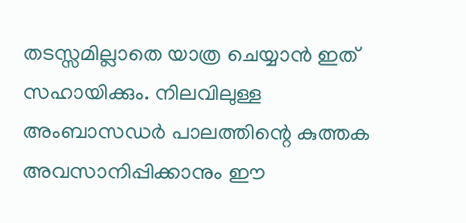തടസ്സമില്ലാതെ യാത്ര ചെയ്യാന്‍ ഇത് സഹായിക്കും. നിലവിലുള്ള അംബാസഡര്‍ പാലത്തിന്റെ കുത്തക അവസാനിപ്പിക്കാനും ഈ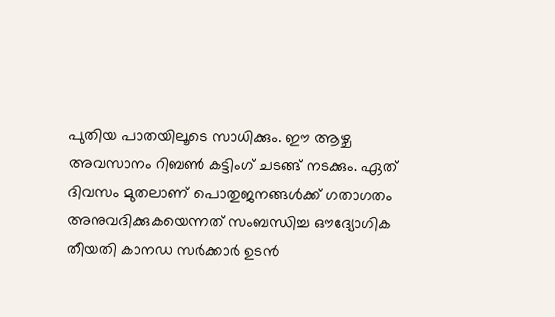പുതിയ പാതയിലൂടെ സാധിക്കും. ഈ ആഴ്ച അവസാനം റിബണ്‍ കട്ടിംഗ് ചടങ്ങ് നടക്കും. ഏത് ദിവസം മുതലാണ് പൊതുജനങ്ങള്‍ക്ക് ഗതാഗതം അനുവദിക്കുകയെന്നത് സംബന്ധിച്ച ഔദ്യോഗിക തീയതി കാനഡ സര്‍ക്കാര്‍ ഉടന്‍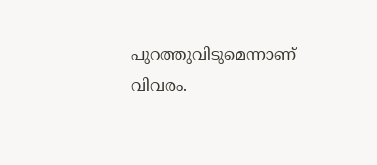പുറത്തുവിടുമെന്നാണ് വിവരം.